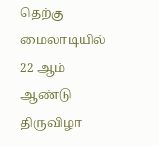தெற்கு மைலாடியில் 22 ஆம் ஆண்டு திருவிழா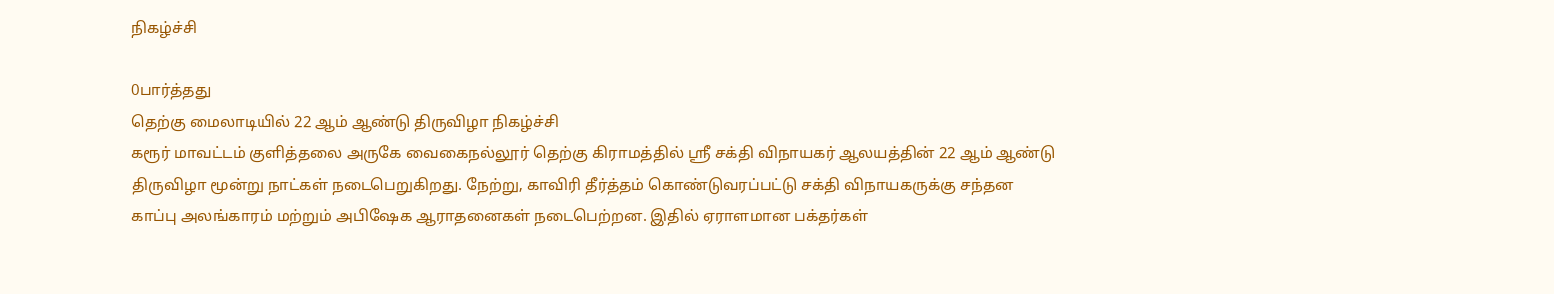நிகழ்ச்சி

0பார்த்தது
தெற்கு மைலாடியில் 22 ஆம் ஆண்டு திருவிழா நிகழ்ச்சி
கரூர் மாவட்டம் குளித்தலை அருகே வைகைநல்லூர் தெற்கு கிராமத்தில் ஸ்ரீ சக்தி விநாயகர் ஆலயத்தின் 22 ஆம் ஆண்டு திருவிழா மூன்று நாட்கள் நடைபெறுகிறது. நேற்று, காவிரி தீர்த்தம் கொண்டுவரப்பட்டு சக்தி விநாயகருக்கு சந்தன காப்பு அலங்காரம் மற்றும் அபிஷேக ஆராதனைகள் நடைபெற்றன. இதில் ஏராளமான பக்தர்கள்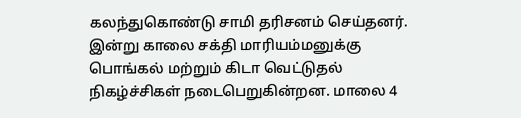கலந்துகொண்டு சாமி தரிசனம் செய்தனர். இன்று காலை சக்தி மாரியம்மனுக்கு பொங்கல் மற்றும் கிடா வெட்டுதல் நிகழ்ச்சிகள் நடைபெறுகின்றன. மாலை 4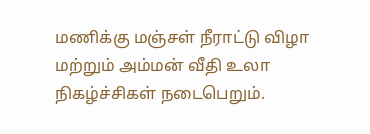மணிக்கு மஞ்சள் நீராட்டு விழா மற்றும் அம்மன் வீதி உலா நிகழ்ச்சிகள் நடைபெறும்.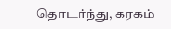தொடர்ந்து, கரகம்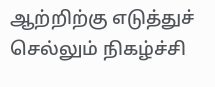ஆற்றிற்கு எடுத்துச் செல்லும் நிகழ்ச்சி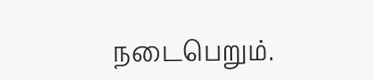நடைபெறும்.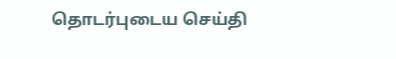தொடர்புடைய செய்தி